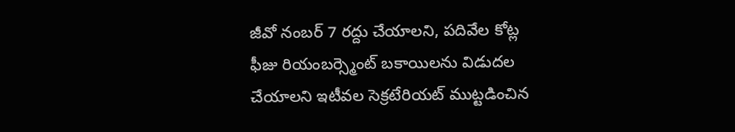జీవో నంబర్ 7 రద్దు చేయాలని, పదివేల కోట్ల ఫీజు రియంబర్స్మెంట్ బకాయిలను విడుదల చేయాలని ఇటీవల సెక్రటేరియట్ ముట్టడించిన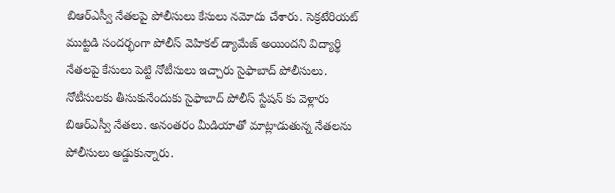బిఆర్ఎస్వీ నేతలపై పోలీసులు కేసులు నమోదు చేశారు. సెక్రటేరియట్ ముట్టడి సందర్భంగా పోలీస్ వెహికల్ డ్యామేజ్ అయిందని విద్యార్థి నేతలపై కేసులు పెట్టి నోటీసులు ఇచ్చారు సైఫాబాద్ పోలీసులు. నోటీసులకు తీసుకునేందుకు సైఫాబాద్ పోలీస్ స్టేషన్ కు వెళ్లారు బిఆర్ఎస్వీ నేతలు. అనంతరం మీడియాతో మాట్లాడుతున్న నేతలను పోలీసులు అడ్డుకున్నారు.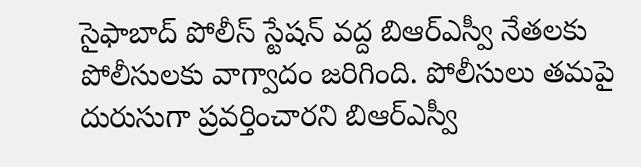సైఫాబాద్ పోలీస్ స్టేషన్ వద్ద బిఆర్ఎస్వీ నేతలకు పోలీసులకు వాగ్వాదం జరిగింది. పోలీసులు తమపై దురుసుగా ప్రవర్తించారని బిఆర్ఎస్వీ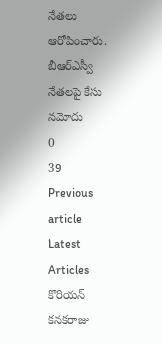నేతలు ఆరోపించారు.
బీఆర్ఎస్వీ నేతలపై కేసు నమోదు
0
39
Previous article
Latest Articles
కొరియన్ కనకరాజు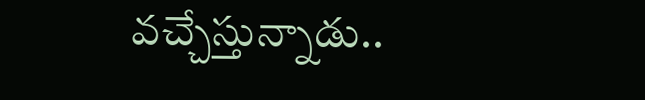వచ్చేస్తున్నాడు..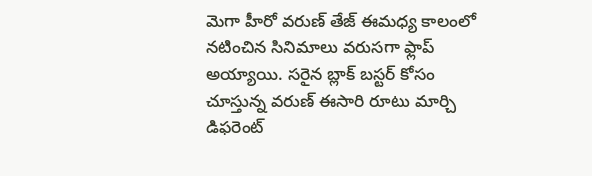మెగా హీరో వరుణ్ తేజ్ ఈమధ్య కాలంలో నటించిన సినిమాలు వరుసగా ఫ్లాప్ అయ్యాయి. సరైన బ్లాక్ బస్టర్ కోసం చూస్తున్న వరుణ్ ఈసారి రూటు మార్చి డిఫరెంట్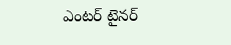ఎంటర్ టైనర్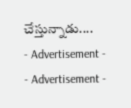చేస్తున్నాడు....
- Advertisement -
- Advertisement -